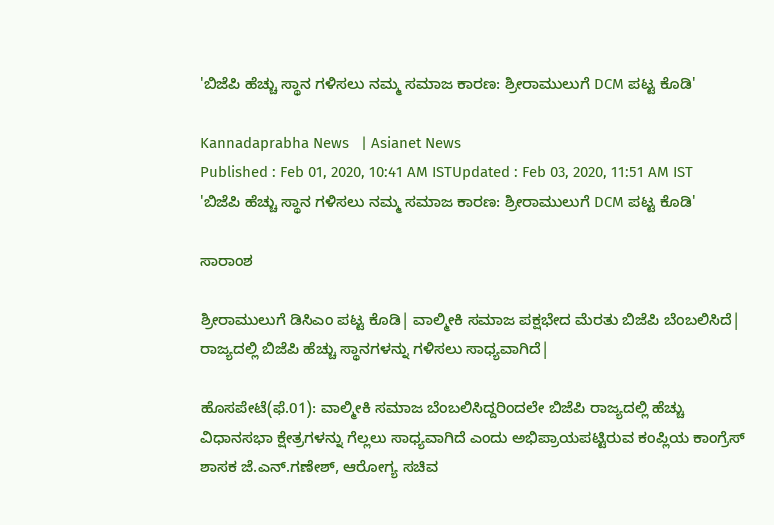'ಬಿಜೆಪಿ ಹೆಚ್ಚು ಸ್ಥಾನ ಗಳಿಸಲು ನಮ್ಮ ಸಮಾಜ ಕಾರಣ: ಶ್ರೀರಾಮುಲುಗೆ DCM ಪಟ್ಟ ಕೊಡಿ'

Kannadaprabha News   | Asianet News
Published : Feb 01, 2020, 10:41 AM ISTUpdated : Feb 03, 2020, 11:51 AM IST
'ಬಿಜೆಪಿ ಹೆಚ್ಚು ಸ್ಥಾನ ಗಳಿಸಲು ನಮ್ಮ ಸಮಾಜ ಕಾರಣ: ಶ್ರೀರಾಮುಲುಗೆ DCM ಪಟ್ಟ ಕೊಡಿ'

ಸಾರಾಂಶ

ಶ್ರೀರಾಮುಲುಗೆ ಡಿಸಿಎಂ ಪಟ್ಟ ಕೊಡಿ| ವಾಲ್ಮೀಕಿ ಸಮಾಜ ಪಕ್ಷಭೇದ ಮೆರತು ಬಿಜೆಪಿ ಬೆಂಬಲಿಸಿದೆ| ರಾಜ್ಯದಲ್ಲಿ ಬಿಜೆಪಿ ಹೆಚ್ಚು ಸ್ಥಾನಗಳನ್ನು ಗಳಿಸಲು ಸಾಧ್ಯವಾಗಿದೆ|

ಹೊಸಪೇಟೆ(ಫೆ.01): ವಾಲ್ಮೀಕಿ ಸಮಾಜ ಬೆಂಬಲಿಸಿದ್ದರಿಂದಲೇ ಬಿಜೆಪಿ ರಾಜ್ಯದಲ್ಲಿ ಹೆಚ್ಚು ವಿಧಾನಸಭಾ ಕ್ಷೇತ್ರಗಳನ್ನು ಗೆಲ್ಲಲು ಸಾಧ್ಯವಾಗಿದೆ ಎಂದು ಅಭಿಪ್ರಾಯಪಟ್ಟಿರುವ ಕಂಪ್ಲಿಯ ಕಾಂಗ್ರೆಸ್‌ ಶಾಸಕ ಜೆ.ಎನ್‌.ಗಣೇಶ್‌, ಆರೋಗ್ಯ ಸಚಿವ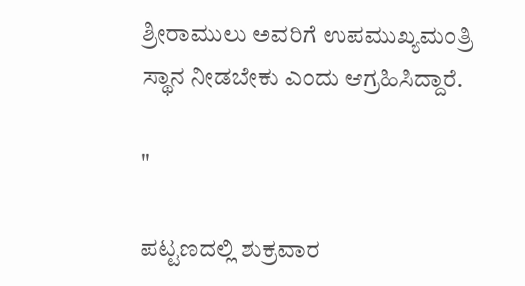ಶ್ರೀರಾಮುಲು ಅವರಿಗೆ ಉಪಮುಖ್ಯಮಂತ್ರಿ ಸ್ಥಾನ ನೀಡಬೇಕು ಎಂದು ಆಗ್ರಹಿಸಿದ್ದಾರೆ.

"

ಪಟ್ಟಣದಲ್ಲಿ ಶುಕ್ರವಾರ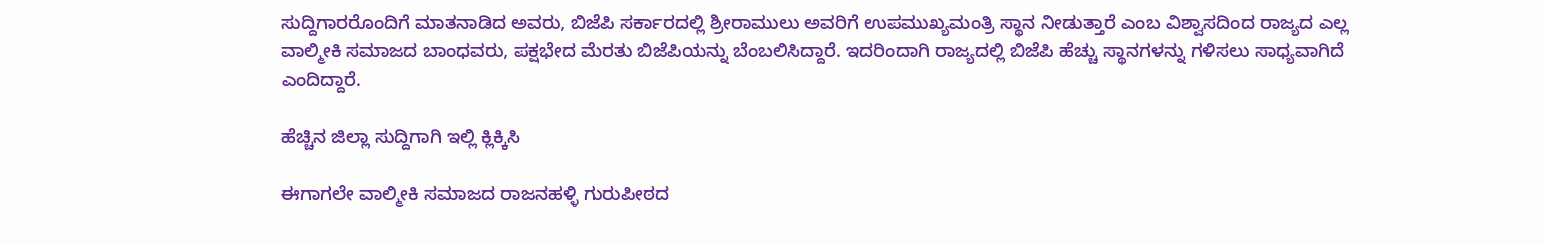ಸುದ್ದಿಗಾರರೊಂದಿಗೆ ಮಾತನಾಡಿದ ಅವರು, ಬಿಜೆಪಿ ಸರ್ಕಾರದಲ್ಲಿ ಶ್ರೀರಾಮುಲು ಅವರಿಗೆ ಉಪಮುಖ್ಯಮಂತ್ರಿ ಸ್ಥಾನ ನೀಡುತ್ತಾರೆ ಎಂಬ ವಿಶ್ವಾಸದಿಂದ ರಾಜ್ಯದ ಎಲ್ಲ ವಾಲ್ಮೀಕಿ ಸಮಾಜದ ಬಾಂಧವರು, ಪಕ್ಷಭೇದ ಮೆರತು ಬಿಜೆಪಿಯನ್ನು ಬೆಂಬಲಿಸಿದ್ದಾರೆ. ಇದರಿಂದಾಗಿ ರಾಜ್ಯದಲ್ಲಿ ಬಿಜೆಪಿ ಹೆಚ್ಚು ಸ್ಥಾನಗಳನ್ನು ಗಳಿಸಲು ಸಾಧ್ಯವಾಗಿದೆ ಎಂದಿದ್ದಾರೆ.

ಹೆಚ್ಚಿನ ಜಿಲ್ಲಾ ಸುದ್ದಿಗಾಗಿ ಇಲ್ಲಿ ಕ್ಲಿಕ್ಕಿಸಿ

ಈಗಾಗಲೇ ವಾಲ್ಮೀಕಿ ಸಮಾಜದ ರಾಜನಹಳ್ಳಿ ಗುರುಪೀಠದ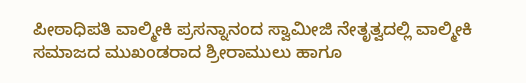ಪೀಠಾಧಿಪತಿ ವಾಲ್ಮೀಕಿ ಪ್ರಸನ್ನಾನಂದ ಸ್ವಾಮೀಜಿ ನೇತೃತ್ವದಲ್ಲಿ ವಾಲ್ಮೀಕಿ ಸಮಾಜದ ಮುಖಂಡರಾದ ಶ್ರೀರಾಮುಲು ಹಾಗೂ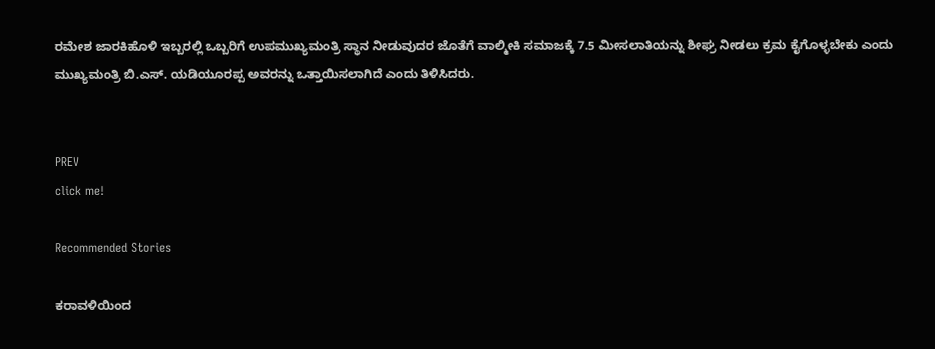ರಮೇಶ ಜಾರಕಿಹೊಳಿ ಇಬ್ಬರಲ್ಲಿ ಒಬ್ಬರಿಗೆ ಉಪಮುಖ್ಯಮಂತ್ರಿ ಸ್ಥಾನ ನೀಡುವುದರ ಜೊತೆಗೆ ವಾಲ್ಮೀಕಿ ಸಮಾಜಕ್ಕೆ 7.5 ಮೀಸಲಾತಿಯನ್ನು ಶೀಘ್ರ ನೀಡಲು ಕ್ರಮ ಕೈಗೊಳ್ಳಬೇಕು ಎಂದು ಮುಖ್ಯಮಂತ್ರಿ ಬಿ.ಎಸ್‌. ಯಡಿಯೂರಪ್ಪ ಅವರನ್ನು ಒತ್ತಾಯಿಸಲಾಗಿದೆ ಎಂದು ತಿಳಿಸಿದರು.


PREV
click me!

Recommended Stories

ಕರಾವಳಿಯಿಂದ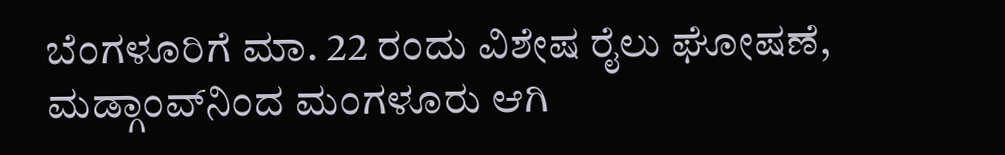ಬೆಂಗಳೂರಿಗೆ ಮಾ. 22 ರಂದು ವಿಶೇಷ ರೈಲು ಘೋಷಣೆ, ಮಡ್ಗಾಂವ್‌ನಿಂದ ಮಂಗಳೂರು ಆಗಿ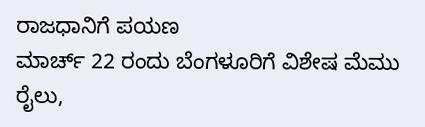ರಾಜಧಾನಿಗೆ ಪಯಣ
ಮಾರ್ಚ್‌ 22 ರಂದು ಬೆಂಗಳೂರಿಗೆ ವಿಶೇಷ ಮೆಮು ರೈಲು,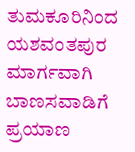ತುಮಕೂರಿನಿಂದ ಯಶವಂತಪುರ ಮಾರ್ಗವಾಗಿ ಬಾಣಸವಾಡಿಗೆ ಪ್ರಯಾಣ